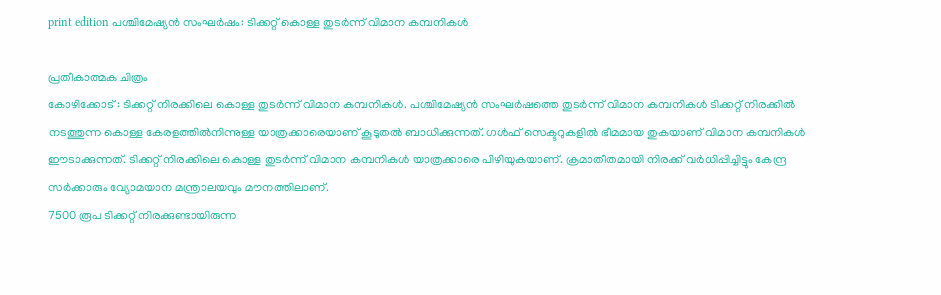print edition പശ്ചിമേഷ്യൻ സംഘർഷം: ടിക്കറ്റ് കൊള്ള തുടർന്ന് വിമാന കമ്പനികൾ

പ്രതീകാത്മക ചിത്രം
കോഴിക്കോട് : ടിക്കറ്റ് നിരക്കിലെ കൊള്ള തുടർന്ന് വിമാന കമ്പനികൾ. പശ്ചിമേഷ്യൻ സംഘർഷത്തെ തുടർന്ന് വിമാന കമ്പനികൾ ടിക്കറ്റ് നിരക്കിൽ നടത്തുന്ന കൊള്ള കേരളത്തിൽനിന്നുള്ള യാത്രക്കാരെയാണ് കൂടുതൽ ബാധിക്കുന്നത്. ഗൾഫ് സെക്ടറുകളിൽ ഭീമമായ തുകയാണ് വിമാന കമ്പനികൾ ഈടാക്കുന്നത്. ടിക്കറ്റ് നിരക്കിലെ കൊള്ള തുടർന്ന് വിമാന കമ്പനികൾ യാത്രക്കാരെ പിഴിയുകയാണ്. ക്രമാതീതമായി നിരക്ക് വർധിപ്പിച്ചിട്ടും കേന്ദ്ര സർക്കാരും വ്യോമയാന മന്ത്രാലയവും മൗനത്തിലാണ്.
7500 രൂപ ടിക്കറ്റ് നിരക്കുണ്ടായിരുന്ന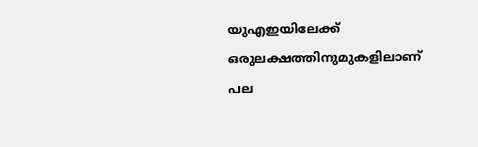യുഎഇയിലേക്ക് ഒരുലക്ഷത്തിനുമുകളിലാണ് പല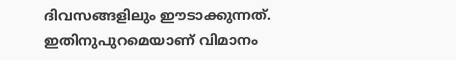ദിവസങ്ങളിലും ഈടാക്കുന്നത്. ഇതിനുപുറമെയാണ് വിമാനം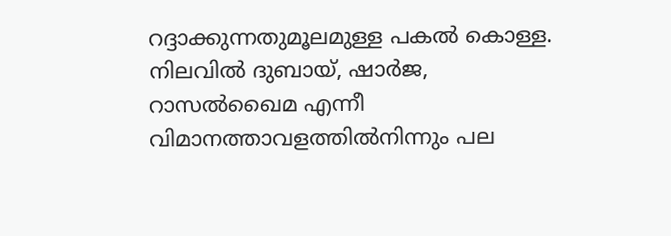റദ്ദാക്കുന്നതുമൂലമുള്ള പകൽ കൊള്ള. നിലവിൽ ദുബായ്, ഷാർജ, റാസൽഖൈമ എന്നീ വിമാനത്താവളത്തിൽനിന്നും പല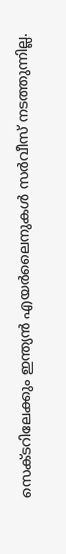സെക്ടറിലേക്കും ഇന്ത്യൻ എയർലൈനുകൾ സർവീസ് നടത്തുന്നില്ല.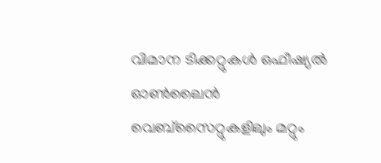വിമാന ടിക്കറ്റുകൾ ഒഫീഷ്യൽ ഓൺലൈൻ വെബ്സൈറ്റുകളിലും മറ്റും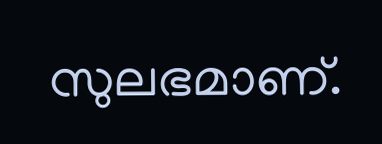സുലഭമാണ്.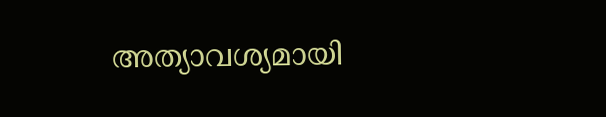അത്യാവശ്യമായി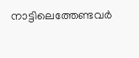നാട്ടിലെത്തേണ്ടവർ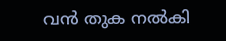വൻ തുക നൽകി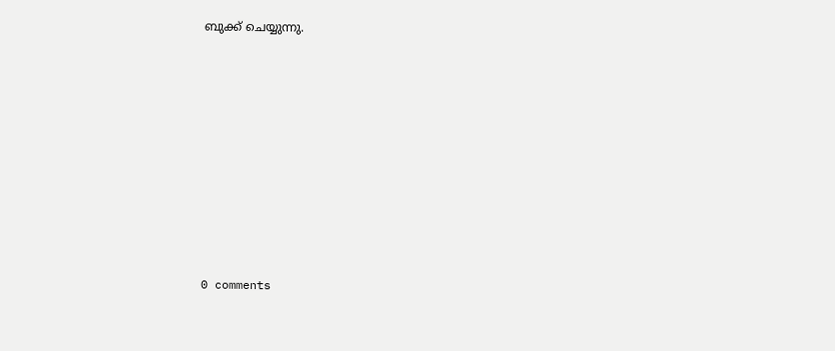ബുക്ക് ചെയ്യുന്നു.









0 comments